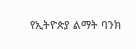የኢትዮጵያ ልማት ባንክ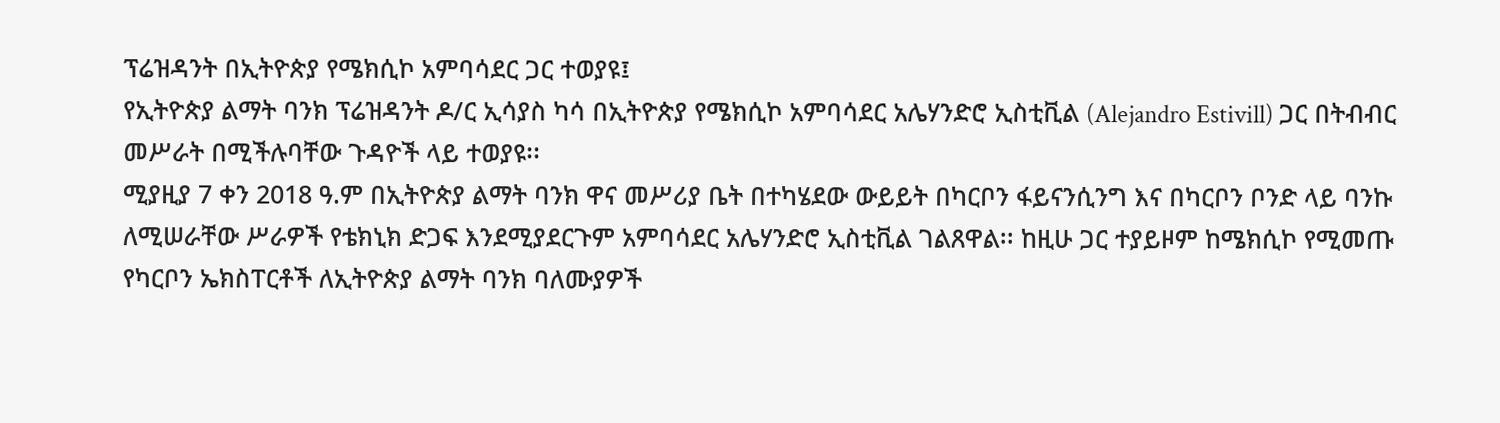ፕሬዝዳንት በኢትዮጵያ የሜክሲኮ አምባሳደር ጋር ተወያዩ፤
የኢትዮጵያ ልማት ባንክ ፕሬዝዳንት ዶ/ር ኢሳያስ ካሳ በኢትዮጵያ የሜክሲኮ አምባሳደር አሌሃንድሮ ኢስቲቪል (Alejandro Estivill) ጋር በትብብር መሥራት በሚችሉባቸው ጉዳዮች ላይ ተወያዩ፡፡
ሚያዚያ 7 ቀን 2018 ዓ.ም በኢትዮጵያ ልማት ባንክ ዋና መሥሪያ ቤት በተካሄደው ውይይት በካርቦን ፋይናንሲንግ እና በካርቦን ቦንድ ላይ ባንኩ ለሚሠራቸው ሥራዎች የቴክኒክ ድጋፍ እንደሚያደርጉም አምባሳደር አሌሃንድሮ ኢስቲቪል ገልጸዋል፡፡ ከዚሁ ጋር ተያይዞም ከሜክሲኮ የሚመጡ የካርቦን ኤክስፐርቶች ለኢትዮጵያ ልማት ባንክ ባለሙያዎች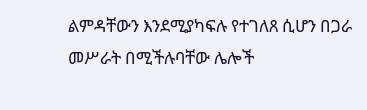ልምዳቸውን እንደሚያካፍሉ የተገለጸ ሲሆን በጋራ መሥራት በሚችሉባቸው ሌሎች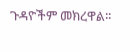ጉዳዮችም መክረዋል፡፡